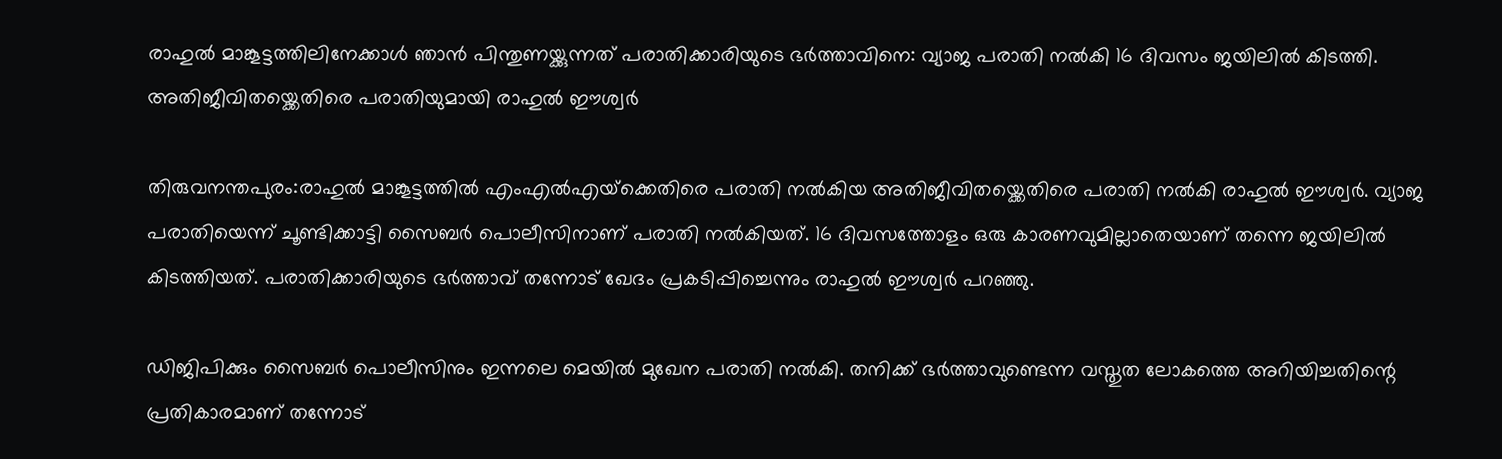രാഹുല്‍ മാങ്കൂട്ടത്തിലിനേക്കാള്‍ ഞാന്‍ പിന്തുണയ്ക്കുന്നത് പരാതിക്കാരിയുടെ ഭര്‍ത്താവിനെ: വ്യാജ പരാതി നൽകി 16 ദിവസം ജയിലിൽ കിടത്തി. അതിജീവിതയ്ക്കെതിരെ പരാതിയുമായി രാഹുൽ ഈശ്വർ

തിരുവനന്തപുരം:രാഹുല്‍ മാങ്കൂട്ടത്തില്‍ എംഎല്‍എയ്‌ക്കെതിരെ പരാതി നല്‍കിയ അതിജീവിതയ്ക്കെതിരെ പരാതി നൽകി രാഹുൽ ഈശ്വർ. വ്യാജ പരാതിയെന്ന് ചൂണ്ടിക്കാട്ടി സൈബർ പൊലീസിനാണ് പരാതി നൽകിയത്. 16 ദിവസത്തോളം ഒരു കാരണവുമില്ലാതെയാണ് തന്നെ ജയിലിൽ കിടത്തിയത്. പരാതിക്കാരിയുടെ ഭർത്താവ് തന്നോട് ഖേദം പ്രകടിപ്പിച്ചെന്നും രാഹുൽ ഈശ്വർ പറഞ്ഞു.

ഡിജിപിക്കും സൈബർ പൊലീസിനും ഇന്നലെ മെയിൽ മുഖേന പരാതി നൽകി. തനിക്ക് ഭർത്താവുണ്ടെന്ന വസ്തുത ലോകത്തെ അറിയിച്ചതിന്റെ പ്രതികാരമാണ് തന്നോട്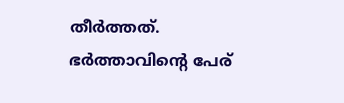തീർത്തത്. ഭർത്താവിന്റെ പേര്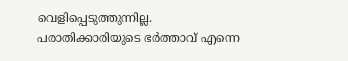വെളിപ്പെടുത്തുന്നില്ല. പരാതിക്കാരിയുടെ ഭർത്താവ് എന്നെ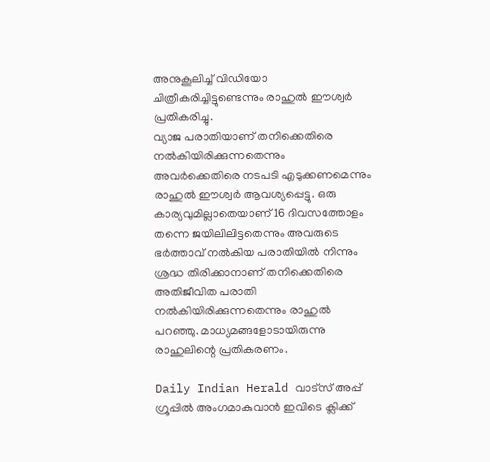അനുകൂലിച്ച് വിഡിയോ ചിത്രീകരിച്ചിട്ടുണ്ടെന്നും രാഹുൽ ഈശ്വർ പ്രതികരിച്ചു.
വ്യാജ പരാതിയാണ് തനിക്കെതിരെ നല്‍കിയിരിക്കുന്നതെന്നും അവര്‍ക്കെതിരെ നടപടി എടുക്കണമെന്നും രാഹുല്‍ ഈശ്വർ ആവശ്യപ്പെട്ടു. ഒരു കാര്യവുമില്ലാതെയാണ് 16 ദിവസത്തോളം തന്നെ ജയിലിലിട്ടതെന്നും അവരുടെ ഭര്‍ത്താവ് നല്‍കിയ പരാതിയില്‍ നിന്നും ശ്രദ്ധ തിരിക്കാനാണ് തനിക്കെതിരെ അതിജീവിത പരാതി നല്‍കിയിരിക്കുന്നതെന്നും രാഹുല്‍ പറഞ്ഞു. മാധ്യമങ്ങളോടായിരുന്നു രാഹുലിന്റെ പ്രതികരണം.

Daily Indian Herald വാട്സ് അപ്പ് ഗ്രൂപ്പിൽ അംഗമാകുവാൻ ഇവിടെ ക്ലിക്ക്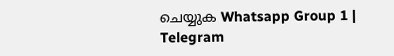ചെയ്യുക Whatsapp Group 1 | Telegram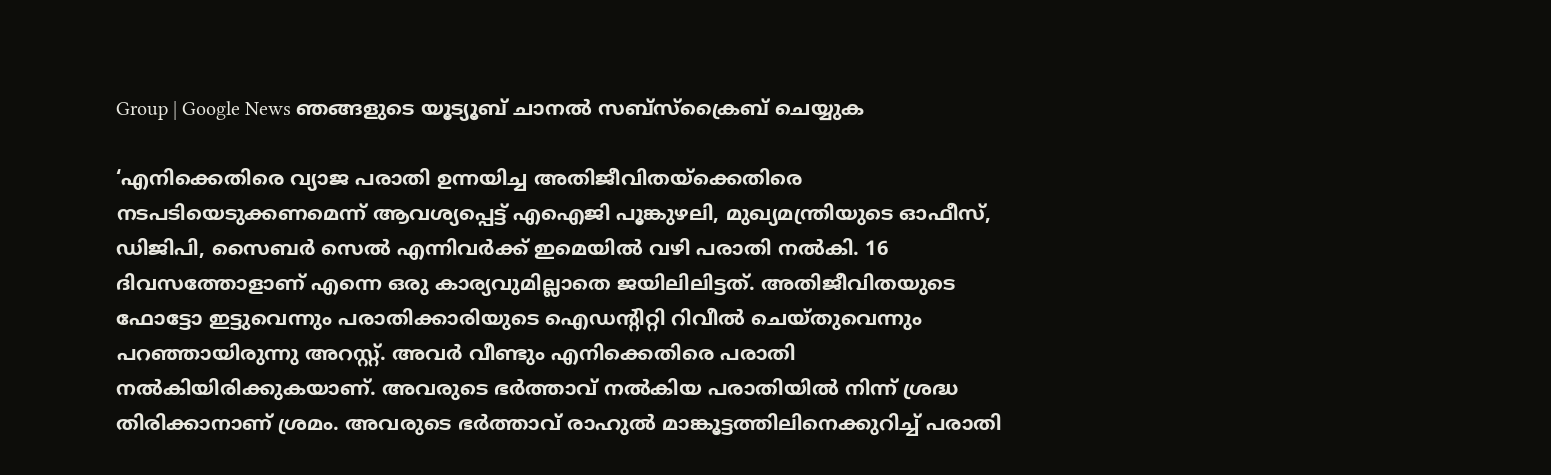Group | Google News ഞങ്ങളുടെ യൂട്യൂബ് ചാനൽ സബ്സ്ക്രൈബ് ചെയ്യുക

‘എനിക്കെതിരെ വ്യാജ പരാതി ഉന്നയിച്ച അതിജീവിതയ്‌ക്കെതിരെ നടപടിയെടുക്കണമെന്ന് ആവശ്യപ്പെട്ട് എഐജി പൂങ്കുഴലി, മുഖ്യമന്ത്രിയുടെ ഓഫീസ്, ഡിജിപി, സൈബര്‍ സെല്‍ എന്നിവര്‍ക്ക് ഇമെയില്‍ വഴി പരാതി നല്‍കി. 16 ദിവസത്തോളാണ് എന്നെ ഒരു കാര്യവുമില്ലാതെ ജയിലിലിട്ടത്. അതിജീവിതയുടെ ഫോട്ടോ ഇട്ടുവെന്നും പരാതിക്കാരിയുടെ ഐഡന്റിറ്റി റിവീല്‍ ചെയ്തുവെന്നും പറഞ്ഞായിരുന്നു അറസ്റ്റ്. അവര്‍ വീണ്ടും എനിക്കെതിരെ പരാതി നല്‍കിയിരിക്കുകയാണ്. അവരുടെ ഭര്‍ത്താവ് നല്‍കിയ പരാതിയില്‍ നിന്ന് ശ്രദ്ധ തിരിക്കാനാണ് ശ്രമം. അവരുടെ ഭര്‍ത്താവ് രാഹുല്‍ മാങ്കൂട്ടത്തിലിനെക്കുറിച്ച് പരാതി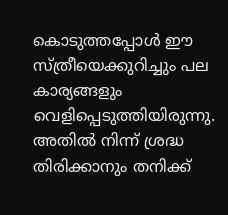കൊടുത്തപ്പോള്‍ ഈ സ്ത്രീയെക്കുറിച്ചും പല കാര്യങ്ങളും വെളിപ്പെടുത്തിയിരുന്നു. അതില്‍ നിന്ന് ശ്രദ്ധ തിരിക്കാനും തനിക്ക്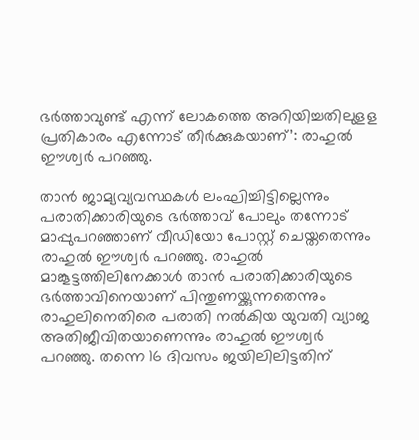ഭര്‍ത്താവുണ്ട് എന്ന് ലോകത്തെ അറിയിച്ചതിലുളള പ്രതികാരം എന്നോട് തീര്‍ക്കുകയാണ്’: രാഹുല്‍ ഈശ്വര്‍ പറഞ്ഞു.

താൻ ജാമ്യവ്യവസ്ഥകൾ ലംഘിച്ചിട്ടില്ലെന്നും പരാതിക്കാരിയുടെ ഭർത്താവ് പോലും തന്നോട് മാപ്പുപറഞ്ഞാണ് വീഡിയോ പോസ്റ്റ് ചെയ്തതെന്നും രാഹുൽ ഈശ്വർ പറഞ്ഞു. രാഹുൽ മാങ്കൂട്ടത്തിലിനേക്കാൾ താൻ പരാതിക്കാരിയുടെ ഭർത്താവിനെയാണ് പിന്തുണയ്ക്കുന്നതെന്നും രാഹുലിനെതിരെ പരാതി നൽകിയ യുവതി വ്യാജ അതിജീവിതയാണെന്നും രാഹുൽ ഈശ്വർ പറഞ്ഞു. തന്നെ 16 ദിവസം ജയിലിലിട്ടതിന്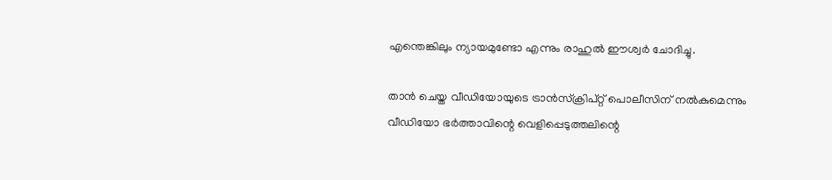എന്തെങ്കിലും ന്യായമുണ്ടോ എന്നും രാഹുൽ ഈശ്വർ ചോദിച്ചു.

താന്‍ ചെയ്ത വീഡിയോയുടെ ട്രാന്‍സ്‌ക്രിപ്റ്റ് പൊലീസിന് നല്‍കുമെന്നും വീഡിയോ ഭര്‍ത്താവിന്റെ വെളിപ്പെടുത്തലിന്റെ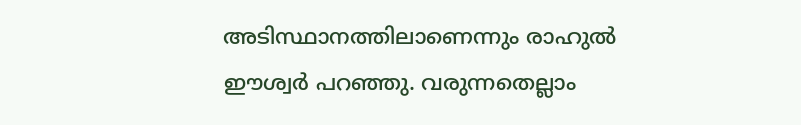അടിസ്ഥാനത്തിലാണെന്നും രാഹുല്‍ ഈശ്വര്‍ പറഞ്ഞു. വരുന്നതെല്ലാം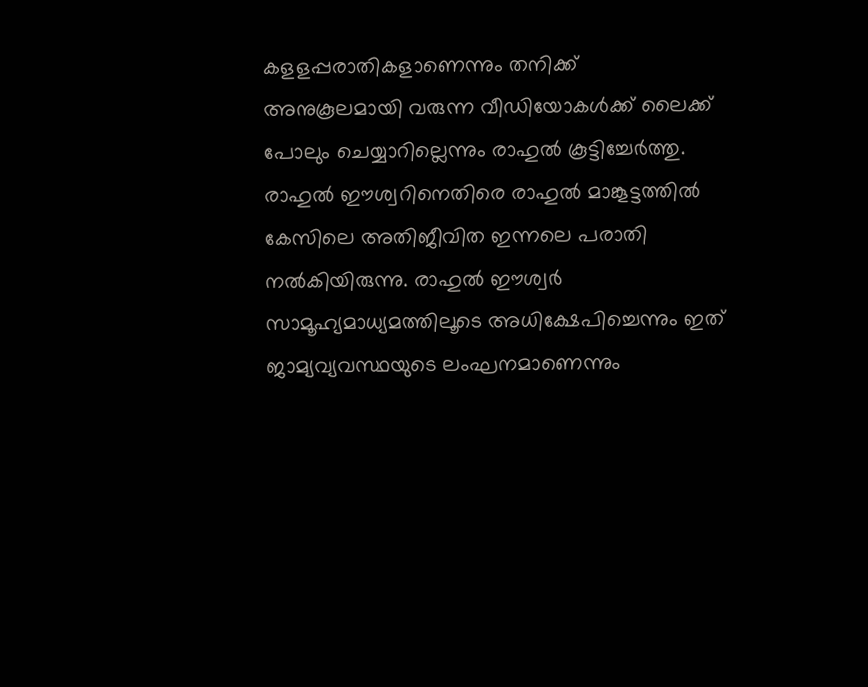കളളപ്പരാതികളാണെന്നും തനിക്ക് അനുകൂലമായി വരുന്ന വീഡിയോകള്‍ക്ക് ലൈക്ക് പോലും ചെയ്യാറില്ലെന്നും രാഹുല്‍ കൂട്ടിച്ചേര്‍ത്തു. രാഹുല്‍ ഈശ്വറിനെതിരെ രാഹുല്‍ മാങ്കൂട്ടത്തില്‍ കേസിലെ അതിജീവിത ഇന്നലെ പരാതി നൽകിയിരുന്നു. രാഹുല്‍ ഈശ്വര്‍ സാമൂഹ്യമാധ്യമത്തിലൂടെ അധിക്ഷേപിച്ചെന്നും ഇത് ജാമ്യവ്യവസ്ഥയുടെ ലംഘനമാണെന്നും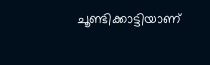ചൂണ്ടിക്കാട്ടിയാണ്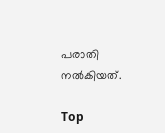പരാതി നൽകിയത്.

Top